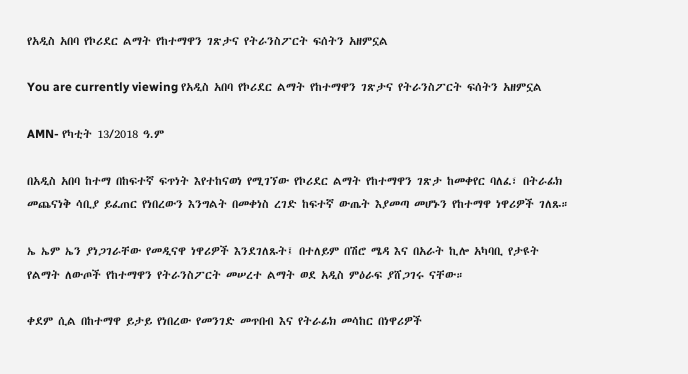የአዲስ አበባ የኮሪደር ልማት የከተማዋን ገጽታና የትራንስፖርት ፍሰትን አዘምኗል

You are currently viewing የአዲስ አበባ የኮሪደር ልማት የከተማዋን ገጽታና የትራንስፖርት ፍሰትን አዘምኗል

AMN- የካቲት 13/2018 ዓ.ም

በአዲስ አበባ ከተማ በከፍተኛ ፍጥነት እየተከናወነ የሚገኘው የኮሪደር ልማት የከተማዋን ገጽታ ከመቀየር ባለፈ፣ በትራፊክ መጨናነቅ ሳቢያ ይፈጠር የነበረውን እንግልት በመቀነስ ረገድ ከፍተኛ ውጤት እያመጣ መሆኑን የከተማዋ ነዋሪዎች ገለጹ።

ኤ ኤም ኤን ያነጋገራቸው የመዲናዋ ነዋሪዎች እንደገለጹት፤ በተለይም በሽሮ ሜዳ እና በአራት ኪሎ አካባቢ የታዩት የልማት ለውጦች የከተማዋን የትራንስፖርት መሠረተ ልማት ወደ አዲስ ምዕራፍ ያሸጋገሩ ናቸው።

ቀደም ሲል በከተማዋ ይታይ የነበረው የመንገድ መጥበብ እና የትራፊክ መሳከር በነዋሪዎች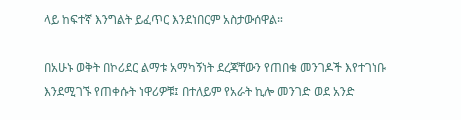ላይ ከፍተኛ እንግልት ይፈጥር እንደነበርም አስታውሰዋል።

በአሁኑ ወቅት በኮሪደር ልማቱ አማካኝነት ደረጃቸውን የጠበቁ መንገዶች እየተገነቡ እንደሚገኙ የጠቀሱት ነዋሪዎቹ፤ በተለይም የአራት ኪሎ መንገድ ወደ አንድ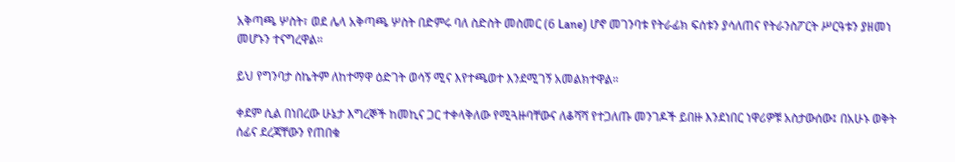አቅጣጫ ሦስት፣ ወደ ሌላ አቅጣጫ ሦስት በድምሩ ባለ ስድስት መስመር (6 Lane) ሆኖ መገንባቱ የትራፊክ ፍሰቱን ያሳለጠና የትራንስፖርት ሥርዓቱን ያዘመነ መሆኑን ተናግረዋል።

ይህ የግንባታ ስኬትም ለከተማዋ ዕድገት ወሳኝ ሚና እየተጫወተ እንደሚገኝ አመልክተዋል።

ቀደም ሲል በነበረው ሁኔታ እግረኞች ከመኪና ጋር ተቀላቅለው የሚጓዙባቸውና ለቆሻሻ የተጋለጡ መንገዶች ይበዙ እንደነበር ነዋሪዎቹ አስታውሰው፤ በአሁኑ ወቅት ሰፊና ደረጃቸውን የጠበቁ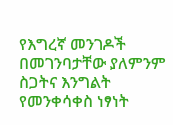የእግረኛ መንገዶች በመገንባታቸው ያለምንም ስጋትና እንግልት የመንቀሳቀስ ነፃነት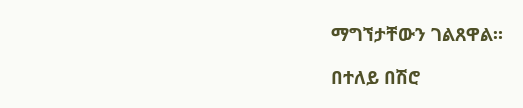ማግኘታቸውን ገልጸዋል።

በተለይ በሽሮ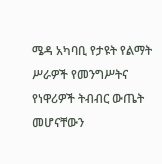ሜዳ አካባቢ የታዩት የልማት ሥራዎች የመንግሥትና የነዋሪዎች ትብብር ውጤት መሆናቸውን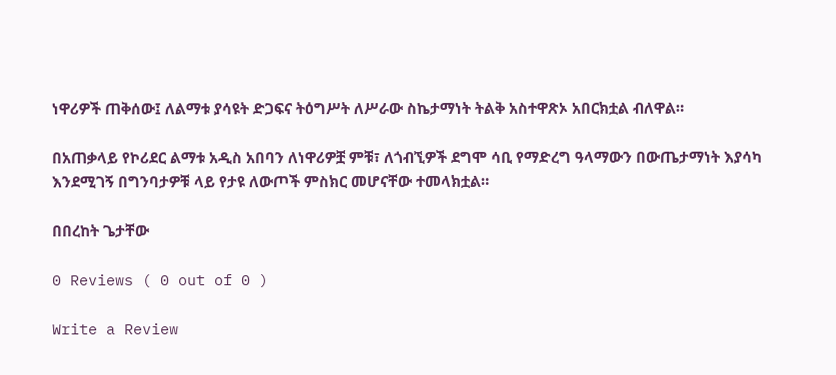ነዋሪዎች ጠቅሰው፤ ለልማቱ ያሳዩት ድጋፍና ትዕግሥት ለሥራው ስኬታማነት ትልቅ አስተዋጽኦ አበርክቷል ብለዋል።

በአጠቃላይ የኮሪደር ልማቱ አዲስ አበባን ለነዋሪዎቿ ምቹ፣ ለጎብኚዎች ደግሞ ሳቢ የማድረግ ዓላማውን በውጤታማነት እያሳካ እንደሚገኝ በግንባታዎቹ ላይ የታዩ ለውጦች ምስክር መሆናቸው ተመላክቷል።

በበረከት ጌታቸው

0 Reviews ( 0 out of 0 )

Write a Review